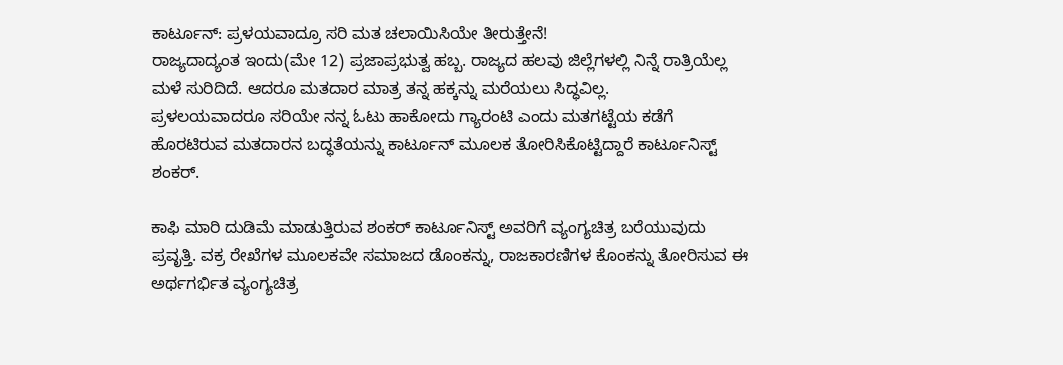ಕಾರ್ಟೂನ್: ಪ್ರಳಯವಾದ್ರೂ ಸರಿ ಮತ ಚಲಾಯಿಸಿಯೇ ತೀರುತ್ತೇನೆ!
ರಾಜ್ಯದಾದ್ಯಂತ ಇಂದು(ಮೇ 12) ಪ್ರಜಾಪ್ರಭುತ್ವ ಹಬ್ಬ. ರಾಜ್ಯದ ಹಲವು ಜಿಲ್ಲೆಗಳಲ್ಲಿ ನಿನ್ನೆ ರಾತ್ರಿಯೆಲ್ಲ ಮಳೆ ಸುರಿದಿದೆ. ಆದರೂ ಮತದಾರ ಮಾತ್ರ ತನ್ನ ಹಕ್ಕನ್ನು ಮರೆಯಲು ಸಿದ್ಧವಿಲ್ಲ.
ಪ್ರಳಲಯವಾದರೂ ಸರಿಯೇ ನನ್ನ ಓಟು ಹಾಕೋದು ಗ್ಯಾರಂಟಿ ಎಂದು ಮತಗಟ್ಟೆಯ ಕಡೆಗೆ ಹೊರಟಿರುವ ಮತದಾರನ ಬದ್ಧತೆಯನ್ನು ಕಾರ್ಟೂನ್ ಮೂಲಕ ತೋರಿಸಿಕೊಟ್ಟಿದ್ದಾರೆ ಕಾರ್ಟೂನಿಸ್ಟ್ ಶಂಕರ್.

ಕಾಫಿ ಮಾರಿ ದುಡಿಮೆ ಮಾಡುತ್ತಿರುವ ಶಂಕರ್ ಕಾರ್ಟೂನಿಸ್ಟ್ ಅವರಿಗೆ ವ್ಯಂಗ್ಯಚಿತ್ರ ಬರೆಯುವುದು ಪ್ರವೃತ್ತಿ. ವಕ್ರ ರೇಖೆಗಳ ಮೂಲಕವೇ ಸಮಾಜದ ಡೊಂಕನ್ನು, ರಾಜಕಾರಣಿಗಳ ಕೊಂಕನ್ನು ತೋರಿಸುವ ಈ ಅರ್ಥಗರ್ಭಿತ ವ್ಯಂಗ್ಯಚಿತ್ರ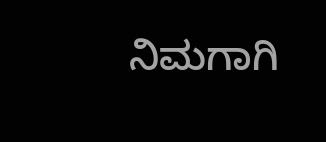ನಿಮಗಾಗಿ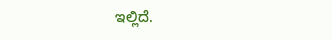ಇಲ್ಲಿದೆ.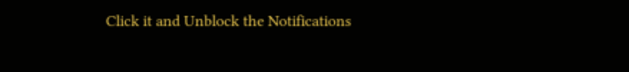Click it and Unblock the Notifications